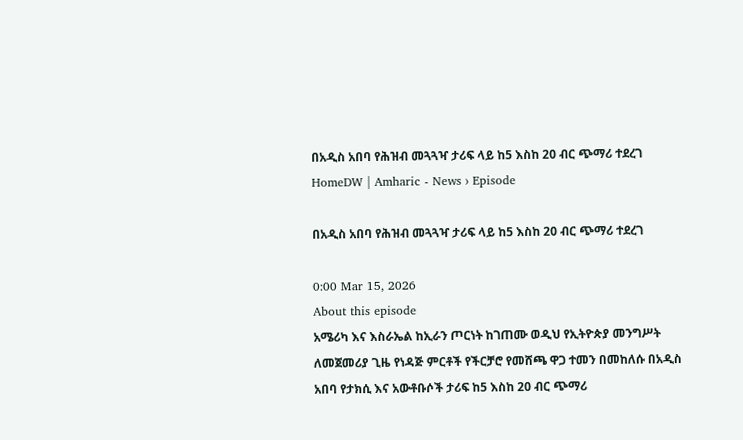በአዲስ አበባ የሕዝብ መጓጓዣ ታሪፍ ላይ ከ5 እስከ 20 ብር ጭማሪ ተደረገ
HomeDW | Amharic - News › Episode

በአዲስ አበባ የሕዝብ መጓጓዣ ታሪፍ ላይ ከ5 እስከ 20 ብር ጭማሪ ተደረገ

0:00 Mar 15, 2026
About this episode
አሜሪካ እና እስራኤል ከኢራን ጦርነት ከገጠሙ ወዲህ የኢትዮጵያ መንግሥት ለመጀመሪያ ጊዜ የነዳጅ ምርቶች የችርቻሮ የመሸጫ ዋጋ ተመን በመከለሱ በአዲስ አበባ የታክሲ እና አውቶቡሶች ታሪፍ ከ5 እስከ 20 ብር ጭማሪ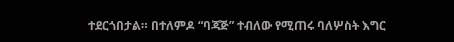ተደርጎበታል። በተለምዶ “ባጃጅ” ተብለው የሚጠሩ ባለሦስት እግር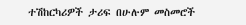ተሽከርካሪዎች ታሪፍ በሁሉም መስመሮች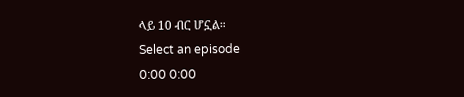ላይ 10 ብር ሆኗል።
Select an episode
0:00 0:00